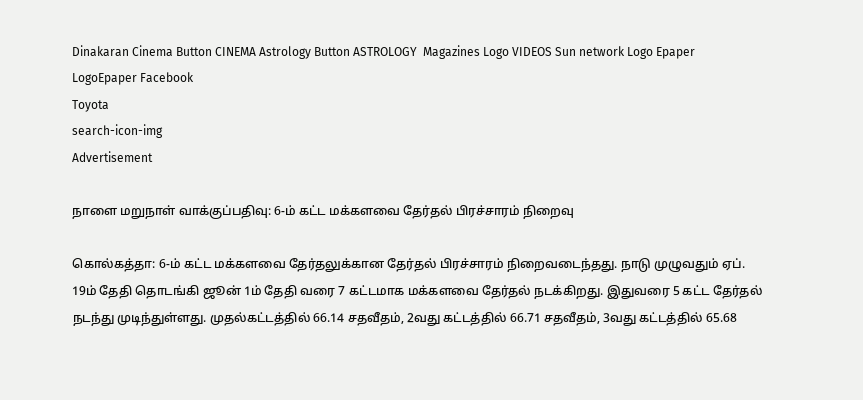Dinakaran Cinema Button CINEMA Astrology Button ASTROLOGY  Magazines Logo VIDEOS Sun network Logo Epaper LogoEpaper Facebook
Toyota
search-icon-img
Advertisement

நாளை மறுநாள் வாக்குப்பதிவு: 6-ம் கட்ட மக்களவை தேர்தல் பிரச்சாரம் நிறைவு

கொல்கத்தா: 6-ம் கட்ட மக்களவை தேர்தலுக்கான தேர்தல் பிரச்சாரம் நிறைவடைந்தது. நாடு முழுவதும் ஏப். 19ம் தேதி தொடங்கி ஜூன் 1ம் தேதி வரை 7 கட்டமாக மக்களவை தேர்தல் நடக்கிறது. இதுவரை 5 கட்ட தேர்தல் நடந்து முடிந்துள்ளது. முதல்கட்டத்தில் 66.14 சதவீதம், 2வது கட்டத்தில் 66.71 சதவீதம், 3வது கட்டத்தில் 65.68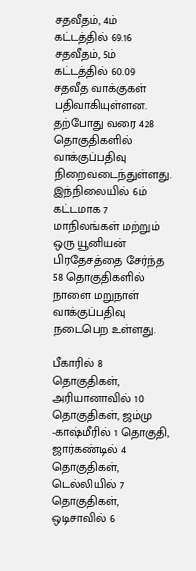சதவீதம், 4ம் கட்டத்தில் 69.16 சதவீதம், 5ம் கட்டத்தில் 60.09 சதவீத வாக்குகள் பதிவாகியுள்ளன. தற்போது வரை 428 தொகுதிகளில் வாக்குப்பதிவு நிறைவடைந்துள்ளது. இந்நிலையில் 6ம் கட்டமாக 7 மாநிலங்கள் மற்றும் ஒரு யூனியன் பிரதேசத்தை சேர்ந்த 58 தொகுதிகளில் நாளை மறுநாள் வாக்குப்பதிவு நடைபெற உள்ளது.

பீகாரில் 8 தொகுதிகள், அரியானாவில் 10 தொகுதிகள், ஜம்மு -காஷ்மீரில் 1 தொகுதி, ஜார்கண்டில் 4 தொகுதிகள், டெல்லியில் 7 தொகுதிகள், ஒடிசாவில் 6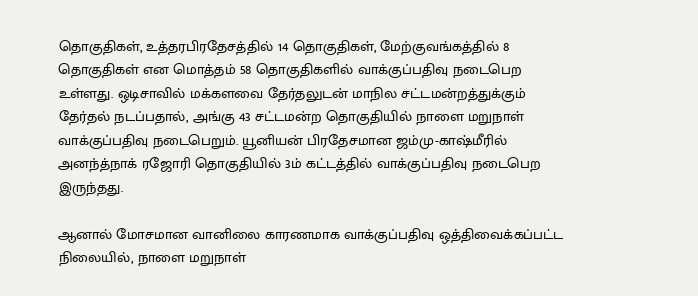தொகுதிகள், உத்தரபிரதேசத்தில் 14 தொகுதிகள், மேற்குவங்கத்தில் 8 தொகுதிகள் என மொத்தம் 58 தொகுதிகளில் வாக்குப்பதிவு நடைபெற உள்ளது. ஒடிசாவில் மக்களவை தேர்தலுடன் மாநில சட்டமன்றத்துக்கும் தேர்தல் நடப்பதால், அங்கு 43 சட்டமன்ற தொகுதியில் நாளை மறுநாள் வாக்குப்பதிவு நடைபெறும். யூனியன் பிரதேசமான ஜம்மு-காஷ்மீரில் அனந்த்நாக் ரஜோரி தொகுதியில் 3ம் கட்டத்தில் வாக்குப்பதிவு நடைபெற இருந்தது.

ஆனால் மோசமான வானிலை காரணமாக வாக்குப்பதிவு ஒத்திவைக்கப்பட்ட நிலையில், நாளை மறுநாள்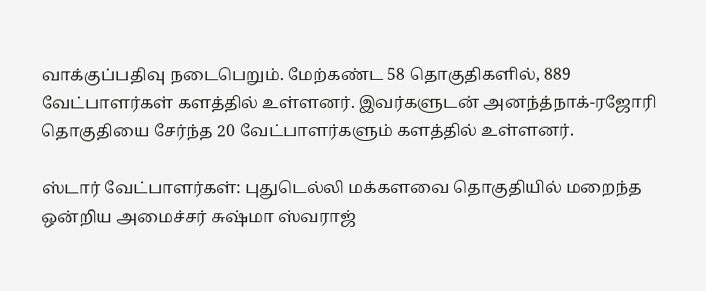வாக்குப்பதிவு நடைபெறும். மேற்கண்ட 58 தொகுதிகளில், 889 வேட்பாளர்கள் களத்தில் உள்ளனர். இவர்களுடன் அனந்த்நாக்-ரஜோரி தொகுதியை சேர்ந்த 20 வேட்பாளர்களும் களத்தில் உள்ளனர்.

ஸ்டார் வேட்பாளர்கள்: புதுடெல்லி மக்களவை தொகுதியில் மறைந்த ஒன்றிய அமைச்சர் சுஷ்மா ஸ்வராஜ்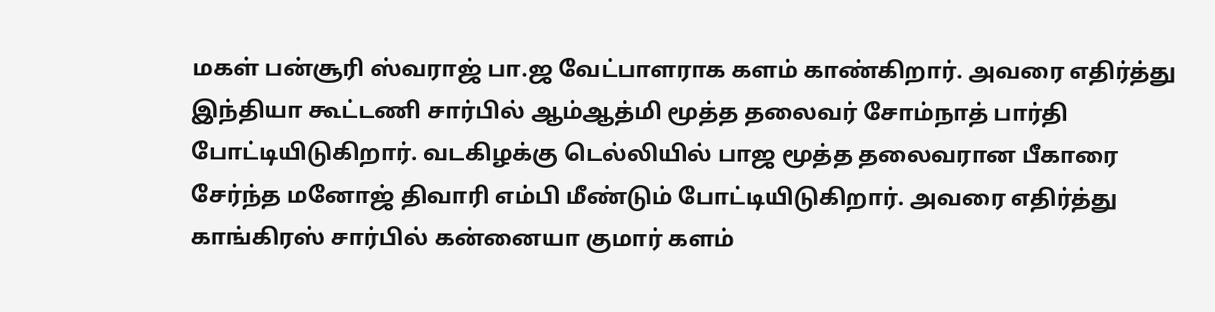மகள் பன்சூரி ஸ்வராஜ் பா.ஜ வேட்பாளராக களம் காண்கிறார். அவரை எதிர்த்து இந்தியா கூட்டணி சார்பில் ஆம்ஆத்மி மூத்த தலைவர் சோம்நாத் பார்தி போட்டியிடுகிறார். வடகிழக்கு டெல்லியில் பாஜ மூத்த தலைவரான பீகாரை சேர்ந்த மனோஜ் திவாரி எம்பி மீண்டும் போட்டியிடுகிறார். அவரை எதிர்த்து காங்கிரஸ் சார்பில் கன்னையா குமார் களம்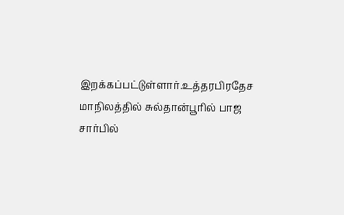இறக்கப்பட்டுள்ளார்.உத்தரபிரதேச மாநிலத்தில் சுல்தான்பூரில் பாஜ சார்பில்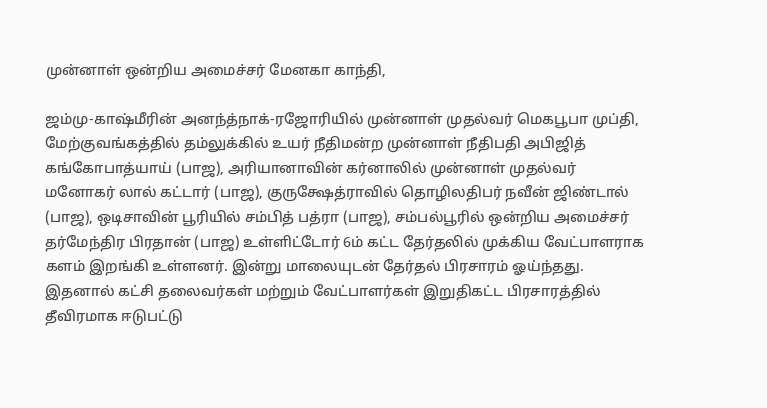முன்னாள் ஒன்றிய அமைச்சர் மேனகா காந்தி,

ஜம்மு-காஷ்மீரின் அனந்த்நாக்-ரஜோரியில் முன்னாள் முதல்வர் மெகபூபா முப்தி, மேற்குவங்கத்தில் தம்லுக்கில் உயர் நீதிமன்ற முன்னாள் நீதிபதி அபிஜித் கங்கோபாத்யாய் (பாஜ), அரியானாவின் கர்னாலில் முன்னாள் முதல்வர் மனோகர் லால் கட்டார் (பாஜ), குருக்ஷேத்ராவில் தொழிலதிபர் நவீன் ஜிண்டால் (பாஜ), ஒடிசாவின் பூரியில் சம்பித் பத்ரா (பாஜ), சம்பல்பூரில் ஒன்றிய அமைச்சர் தர்மேந்திர பிரதான் (பாஜ) உள்ளிட்டோர் 6ம் கட்ட தேர்தலில் முக்கிய வேட்பாளராக களம் இறங்கி உள்ளனர். இன்று மாலையுடன் தேர்தல் பிரசாரம் ஓய்ந்தது. இதனால் கட்சி தலைவர்கள் மற்றும் வேட்பாளர்கள் இறுதிகட்ட பிரசாரத்தில் தீவிரமாக ஈடுபட்டு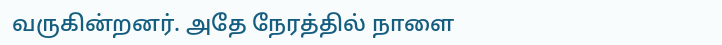வருகின்றனர். அதே நேரத்தில் நாளை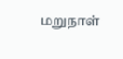மறுநாள்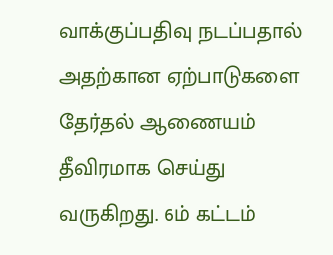வாக்குப்பதிவு நடப்பதால் அதற்கான ஏற்பாடுகளை தேர்தல் ஆணையம் தீவிரமாக செய்து வருகிறது. 6ம் கட்டம்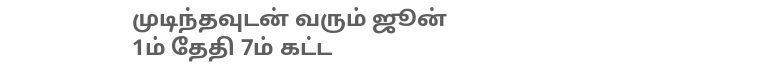முடிந்தவுடன் வரும் ஜூன் 1ம் தேதி 7ம் கட்ட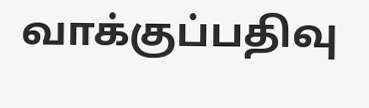வாக்குப்பதிவு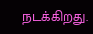நடக்கிறது.